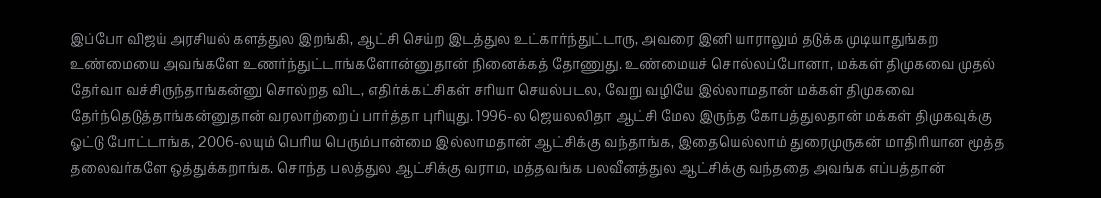இப்போ விஜய் அரசியல் களத்துல இறங்கி, ஆட்சி செய்ற இடத்துல உட்கார்ந்துட்டாரு, அவரை இனி யாராலும் தடுக்க முடியாதுங்கற உண்மையை அவங்களே உணர்ந்துட்டாங்களோன்னுதான் நினைக்கத் தோணுது. உண்மையச் சொல்லப்போனா, மக்கள் திமுகவை முதல் தேர்வா வச்சிருந்தாங்கன்னு சொல்றத விட, எதிர்க்கட்சிகள் சரியா செயல்படல, வேறு வழியே இல்லாமதான் மக்கள் திமுகவை தேர்ந்தெடுத்தாங்கன்னுதான் வரலாற்றைப் பார்த்தா புரியுது. 1996-ல ஜெயலலிதா ஆட்சி மேல இருந்த கோபத்துலதான் மக்கள் திமுகவுக்கு ஓட்டு போட்டாங்க, 2006-லயும் பெரிய பெரும்பான்மை இல்லாமதான் ஆட்சிக்கு வந்தாங்க, இதையெல்லாம் துரைமுருகன் மாதிரியான மூத்த தலைவர்களே ஒத்துக்கறாங்க. சொந்த பலத்துல ஆட்சிக்கு வராம, மத்தவங்க பலவீனத்துல ஆட்சிக்கு வந்ததை அவங்க எப்பத்தான்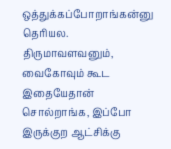ஒத்துக்கப்போறாங்கன்னு தெரியல.
திருமாவளவனும், வைகோவும் கூட இதையேதான் சொல்றாங்க, இப்போ இருக்குற ஆட்சிக்கு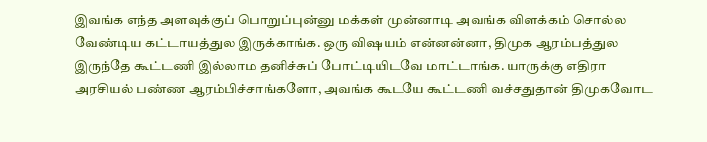இவங்க எந்த அளவுக்குப் பொறுப்புன்னு மக்கள் முன்னாடி அவங்க விளக்கம் சொல்ல வேண்டிய கட்டாயத்துல இருக்காங்க. ஒரு விஷயம் என்னன்னா, திமுக ஆரம்பத்துல இருந்தே கூட்டணி இல்லாம தனிச்சுப் போட்டியிடவே மாட்டாங்க. யாருக்கு எதிரா அரசியல் பண்ண ஆரம்பிச்சாங்களோ, அவங்க கூடயே கூட்டணி வச்சதுதான் திமுகவோட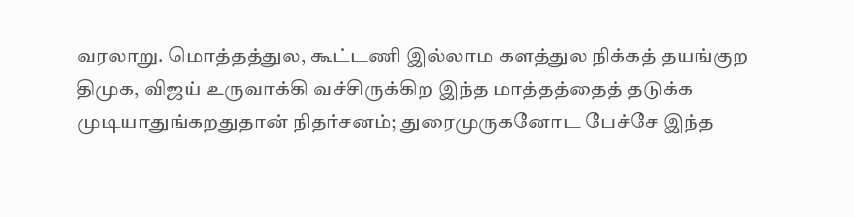வரலாறு. மொத்தத்துல, கூட்டணி இல்லாம களத்துல நிக்கத் தயங்குற திமுக, விஜய் உருவாக்கி வச்சிருக்கிற இந்த மாத்தத்தைத் தடுக்க முடியாதுங்கறதுதான் நிதர்சனம்; துரைமுருகனோட பேச்சே இந்த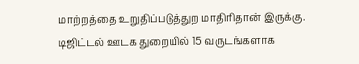மாற்றத்தை உறுதிப்படுத்துற மாதிரிதான் இருக்கு.
டிஜிட்டல் ஊடக துறையில் 15 வருடங்களாக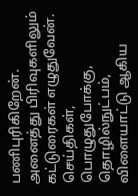பணிபுரிகிறேன். அனைத்து பிரிவுகளிலும் கட்டுரைகள் எழுதுவேன். செய்திகள், பொழுதுபோக்கு, தொழில்நுட்பம், விளையாட்டு ஆகிய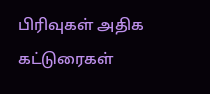பிரிவுகள் அதிக கட்டுரைகள்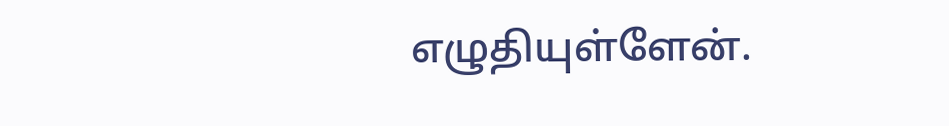எழுதியுள்ளேன்.